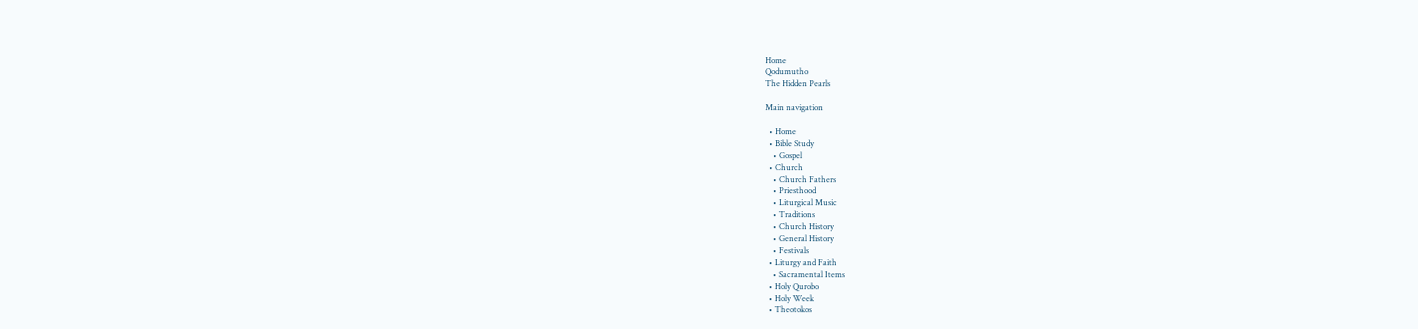Home
Qodumutho
The Hidden Pearls

Main navigation

  • Home
  • Bible Study
    • Gospel
  • Church
    • Church Fathers
    • Priesthood
    • Liturgical Music
    • Traditions
    • Church History
    • General History
    • Festivals
  • Liturgy and Faith
    • Sacramental Items
  • Holy Qurobo
  • Holy Week
  • Theotokos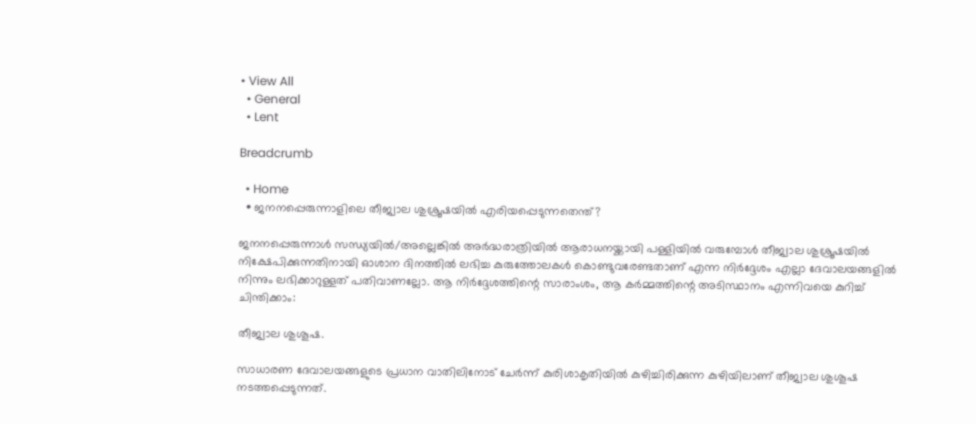• View All
  • General
  • Lent

Breadcrumb

  • Home
  • ജനനപ്പെരുന്നാളിലെ തീജ്വാല ശുശ്രൂഷയിൽ എരിയപ്പെടുന്നതെന്ത്?

ജനനപ്പെരുന്നാൾ സന്ധ്യയിൽ/അല്ലെങ്കിൽ അർദ്ധരാത്രിയിൽ ആരാധനയ്ക്കായി പള്ളിയിൽ വരുമ്പോൾ തീജ്വാല ശുശ്രൂഷയിൽ നിക്ഷേപിക്കുന്നതിനായി ഓശാന ദിനത്തിൽ ലഭിച്ച കുരുത്തോലകൾ കൊണ്ടുവരേണ്ടതാണ് എന്ന നിർദ്ദേശം എല്ലാ ദേവാലയങ്ങളിൽ നിന്നും ലഭിക്കാറുള്ളത് പതിവാണല്ലോ. ആ നിർദ്ദേശത്തിന്റെ സാരാംശം, ആ കർമ്മത്തിന്റെ അടിസ്ഥാനം എന്നിവയെ കുറിച്ച് ചിന്തിക്കാം:

തീജ്വാല ശുശൂഷ.

സാധാരണ ദേവാലയങ്ങളുടെ പ്രധാന വാതിലിനോട് ചേർന്ന് കുരിശാകൃതിയിൽ കുഴിച്ചിരിക്കുന്ന കുഴിയിലാണ് തീജ്വാല ശുശൂഷ നടത്തപ്പെടുന്നത്.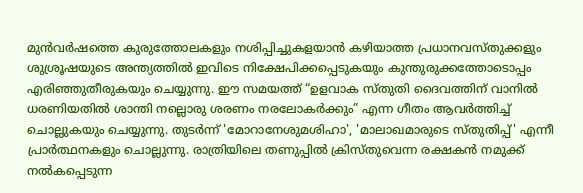മുൻവർഷത്തെ കുരുത്തോലകളും നശിപ്പിച്ചുകളയാൻ കഴിയാത്ത പ്രധാനവസ്തുക്കളും ശുശ്രൂഷയുടെ അന്ത്യത്തിൽ ഇവിടെ നിക്ഷേപിക്കപ്പെടുകയും കുന്തുരുക്കത്തോടൊപ്പം എരിഞ്ഞുതീരുകയും ചെയ്യുന്നു. ഈ സമയത്ത് “ഉളവാക സ്തുതി ദൈവത്തിന് വാനിൽ ധരണിയതിൽ ശാന്തി നല്ലൊരു ശരണം നരലോകർക്കും” എന്ന ഗീതം ആവർത്തിച്ച് ചൊല്ലുകയും ചെയ്യുന്നു. തുടർന്ന് 'മോറാനേശുമശിഹാ', 'മാലാഖമാരുടെ സ്തുതിപ്പ്' എന്നീ പ്രാർത്ഥനകളും ചൊല്ലുന്നു. രാത്രിയിലെ തണുപ്പിൽ ക്രിസ്തുവെന്ന രക്ഷകൻ നമുക്ക് നൽകപ്പെടുന്ന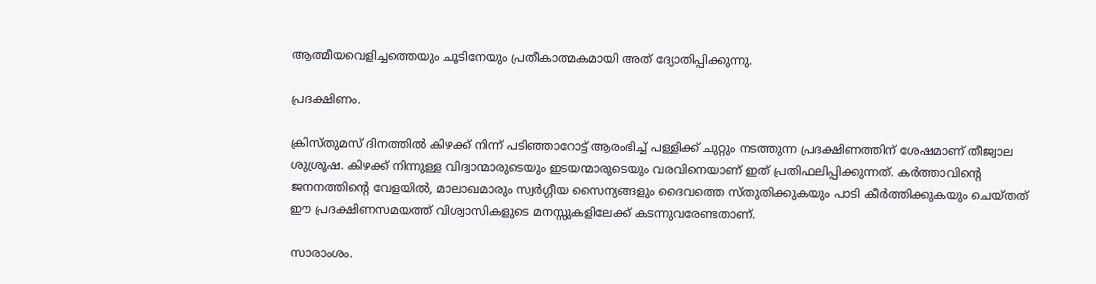ആത്മീയവെളിച്ചത്തെയും ചൂടിനേയും പ്രതീകാത്മകമായി അത് ദ്യോതിപ്പിക്കുന്നു.

പ്രദക്ഷിണം.

ക്രിസ്തുമസ് ദിനത്തിൽ കിഴക്ക് നിന്ന് പടിഞ്ഞാറോട്ട് ആരംഭിച്ച് പള്ളിക്ക് ചുറ്റും നടത്തുന്ന പ്രദക്ഷിണത്തിന് ശേഷമാണ് തീജ്വാല ശുശ്രൂഷ. കിഴക്ക് നിന്നുള്ള വിദ്വാന്മാരുടെയും ഇടയന്മാരുടെയും വരവിനെയാണ് ഇത് പ്രതിഫലിപ്പിക്കുന്നത്. കർത്താവിൻ്റെ ജനനത്തിന്റെ വേളയിൽ, മാലാഖമാരും സ്വർഗ്ഗീയ സൈന്യങ്ങളും ദൈവത്തെ സ്തുതിക്കുകയും പാടി കീർത്തിക്കുകയും ചെയ്തത് ഈ പ്രദക്ഷിണസമയത്ത് വിശ്വാസികളുടെ മനസ്സുകളിലേക്ക് കടന്നുവരേണ്ടതാണ്.

സാരാംശം.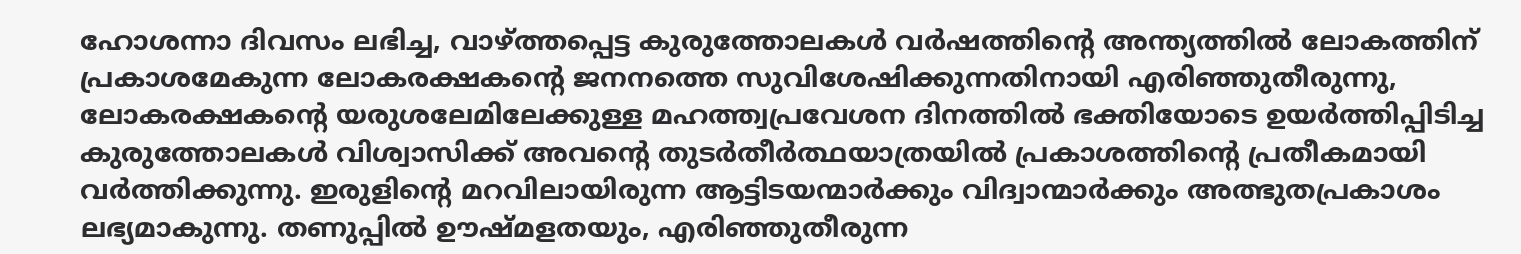ഹോശന്നാ ദിവസം ലഭിച്ച, വാഴ്ത്തപ്പെട്ട കുരുത്തോലകൾ വർഷത്തിന്റെ അന്ത്യത്തിൽ ലോകത്തിന് പ്രകാശമേകുന്ന ലോകരക്ഷകന്റെ ജനനത്തെ സുവിശേഷിക്കുന്നതിനായി എരിഞ്ഞുതീരുന്നു, ലോകരക്ഷകന്റെ യരുശലേമിലേക്കുള്ള മഹത്ത്വപ്രവേശന ദിനത്തിൽ ഭക്തിയോടെ ഉയർത്തിപ്പിടിച്ച കുരുത്തോലകൾ വിശ്വാസിക്ക് അവന്റെ തുടർതീർത്ഥയാത്രയിൽ പ്രകാശത്തിന്റെ പ്രതീകമായി വർത്തിക്കുന്നു. ഇരുളിന്റെ മറവിലായിരുന്ന ആട്ടിടയന്മാർക്കും വിദ്വാന്മാർക്കും അത്ഭുതപ്രകാശം ലഭ്യമാകുന്നു. തണുപ്പിൽ ഊഷ്മളതയും, എരിഞ്ഞുതീരുന്ന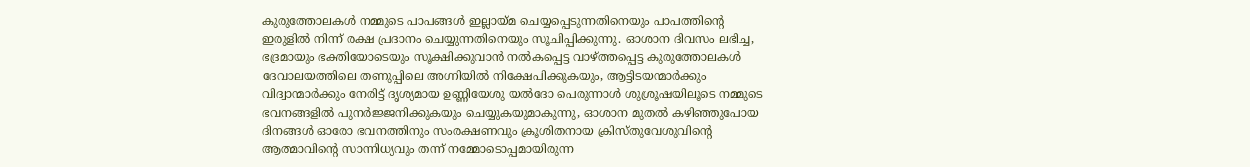കുരുത്തോലകൾ നമ്മുടെ പാപങ്ങൾ ഇല്ലായ്മ ചെയ്യപ്പെടുന്നതിനെയും പാപത്തിന്റെ ഇരുളിൽ നിന്ന് രക്ഷ പ്രദാനം ചെയ്യുന്നതിനെയും സൂചിപ്പിക്കുന്നു. ഓശാന ദിവസം ലഭിച്ച, ഭദ്രമായും ഭക്തിയോടെയും സൂക്ഷിക്കുവാൻ നൽകപ്പെട്ട വാഴ്ത്തപ്പെട്ട കുരുത്തോലകൾ ദേവാലയത്തിലെ തണുപ്പിലെ അഗ്നിയിൽ നിക്ഷേപിക്കുകയും, ആട്ടിടയന്മാർക്കും വിദ്വാന്മാർക്കും നേരിട്ട് ദൃശ്യമായ ഉണ്ണിയേശു യൽദോ പെരുന്നാൾ ശുശ്രൂഷയിലൂടെ നമ്മുടെ ഭവനങ്ങളിൽ പുനർജ്ജനിക്കുകയും ചെയ്യുകയുമാകുന്നു, ഓശാന മുതൽ കഴിഞ്ഞുപോയ ദിനങ്ങൾ ഓരോ ഭവനത്തിനും സംരക്ഷണവും ക്രൂശിതനായ ക്രിസ്തുവേശുവിന്റെ ആത്മാവിന്റെ സാന്നിധ്യവും തന്ന് നമ്മോടൊപ്പമായിരുന്ന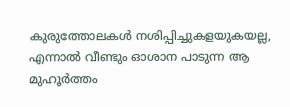കുരുത്തോലകൾ നശിപ്പിച്ചുകളയുകയല്ല, എന്നാൽ വീണ്ടും ഓശാന പാടുന്ന ആ മുഹൂർത്തം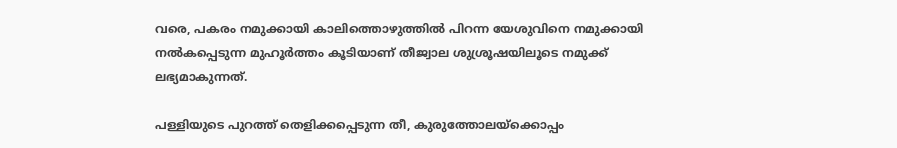വരെ, പകരം നമുക്കായി കാലിത്തൊഴുത്തിൽ പിറന്ന യേശുവിനെ നമുക്കായി നൽകപ്പെടുന്ന മുഹൂർത്തം കൂടിയാണ് തീജ്വാല ശുശ്രൂഷയിലൂടെ നമുക്ക് ലഭ്യമാകുന്നത്.

പള്ളിയുടെ പുറത്ത് തെളിക്കപ്പെടുന്ന തീ, കുരുത്തോലയ്ക്കൊപ്പം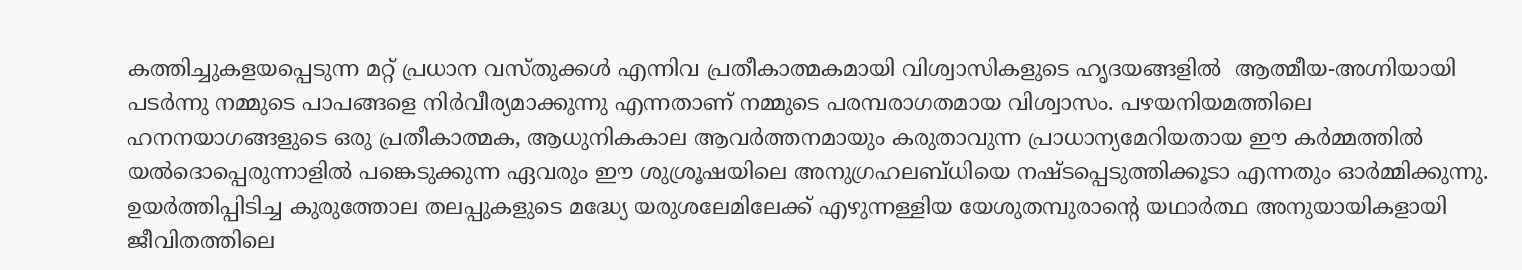കത്തിച്ചുകളയപ്പെടുന്ന മറ്റ് പ്രധാന വസ്തുക്കൾ എന്നിവ പ്രതീകാത്മകമായി വിശ്വാസികളുടെ ഹൃദയങ്ങളിൽ  ആത്മീയ-അഗ്നിയായി പടർന്നു നമ്മുടെ പാപങ്ങളെ നിർവീര്യമാക്കുന്നു എന്നതാണ് നമ്മുടെ പരമ്പരാഗതമായ വിശ്വാസം. പഴയനിയമത്തിലെ ഹനനയാഗങ്ങളുടെ ഒരു പ്രതീകാത്മക, ആധുനികകാല ആവർത്തനമായും കരുതാവുന്ന പ്രാധാന്യമേറിയതായ ഈ കർമ്മത്തിൽ യൽദൊപ്പെരുന്നാളിൽ പങ്കെടുക്കുന്ന ഏവരും ഈ ശുശ്രൂഷയിലെ അനുഗ്രഹലബ്ധിയെ നഷ്ടപ്പെടുത്തിക്കൂടാ എന്നതും ഓർമ്മിക്കുന്നു. ഉയർത്തിപ്പിടിച്ച കുരുത്തോല തലപ്പുകളുടെ മദ്ധ്യേ യരുശലേമിലേക്ക് എഴുന്നള്ളിയ യേശുതമ്പുരാന്റെ യഥാർത്ഥ അനുയായികളായി ജീവിതത്തിലെ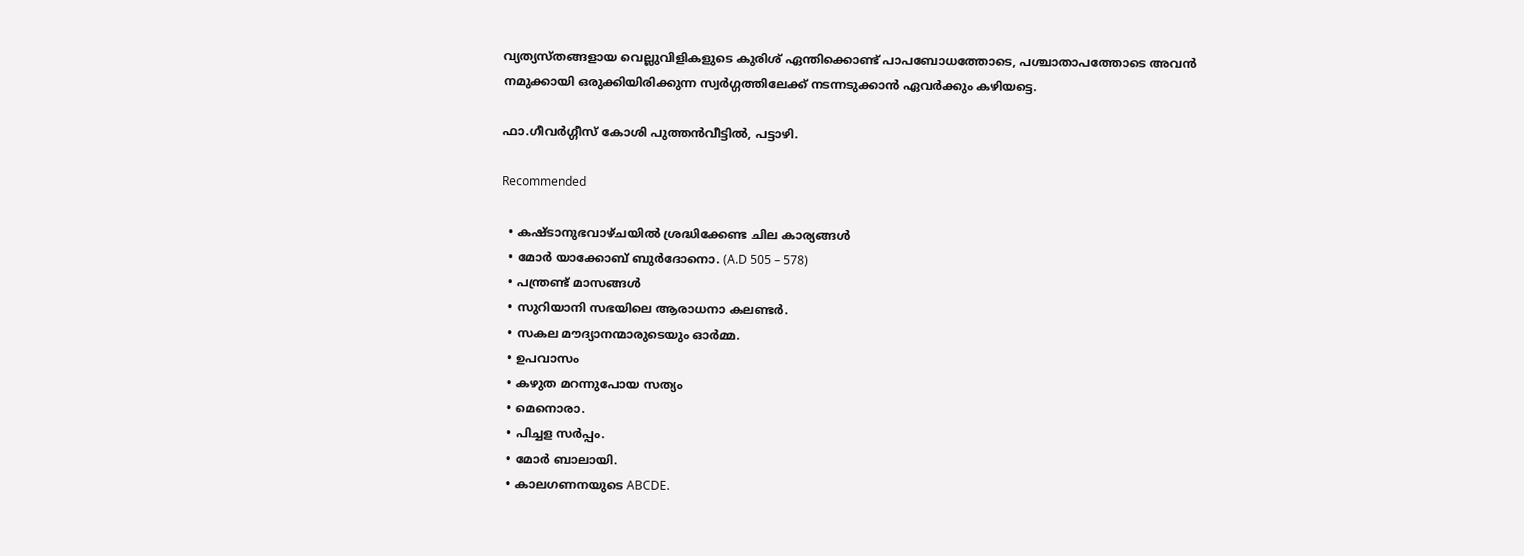വ്യത്യസ്തങ്ങളായ വെല്ലുവിളികളുടെ കുരിശ് ഏന്തിക്കൊണ്ട് പാപബോധത്തോടെ, പശ്ചാതാപത്തോടെ അവൻ നമുക്കായി ഒരുക്കിയിരിക്കുന്ന സ്വർഗ്ഗത്തിലേക്ക് നടന്നടുക്കാൻ ഏവർക്കും കഴിയട്ടെ.

ഫാ.ഗീവർഗ്ഗീസ് കോശി പുത്തൻവീട്ടിൽ, പട്ടാഴി.

Recommended

  • കഷ്ടാനുഭവാഴ്ചയിൽ ശ്രദ്ധിക്കേണ്ട ചില കാര്യങ്ങൾ
  • മോര്‍ യാക്കോബ് ബുര്‍ദോനൊ. (A.D 505 – 578)
  • പന്ത്രണ്ട് മാസങ്ങൾ
  • സുറിയാനി സഭയിലെ ആരാധനാ കലണ്ടർ.
  • സകല മൗദ്യാനന്മാരുടെയും ഓർമ്മ.
  • ഉപവാസം
  • കഴുത മറന്നുപോയ സത്യം
  • മെനൊരാ.
  • പിച്ചള സർപ്പം.
  • മോർ ബാലായി.
  • കാലഗണനയുടെ ABCDE.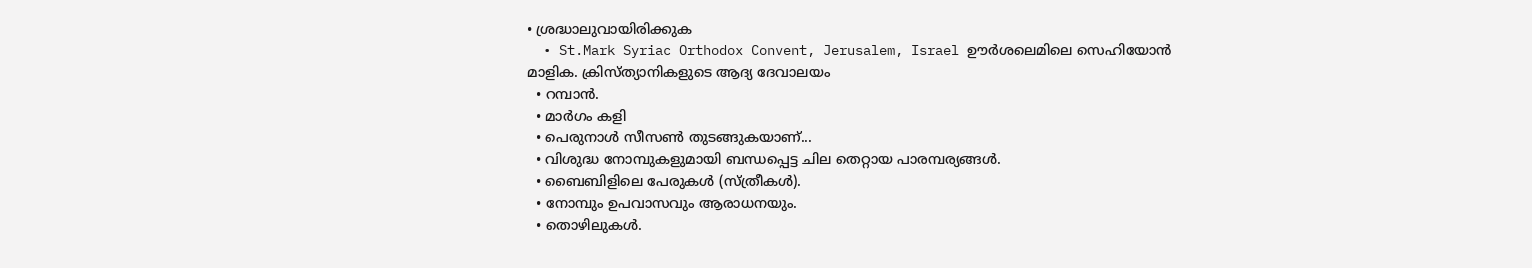• ശ്രദ്ധാലുവായിരിക്കുക
  • St.Mark Syriac Orthodox Convent, Jerusalem, Israel ഊര്‍ശലെമിലെ സെഹിയോന്‍ മാളിക. ക്രിസ്ത്യാനികളുടെ ആദ്യ ദേവാലയം
  • റമ്പാൻ.
  • മാർഗം കളി
  • പെരുനാൾ സീസൺ തുടങ്ങുകയാണ്...
  • വിശുദ്ധ നോമ്പുകളുമായി ബന്ധപ്പെട്ട ചില തെറ്റായ പാരമ്പര്യങ്ങൾ.
  • ബൈബിളിലെ പേരുകൾ (സ്ത്രീകൾ).
  • നോമ്പും ഉപവാസവും ആരാധനയും.
  • തൊഴിലുകൾ.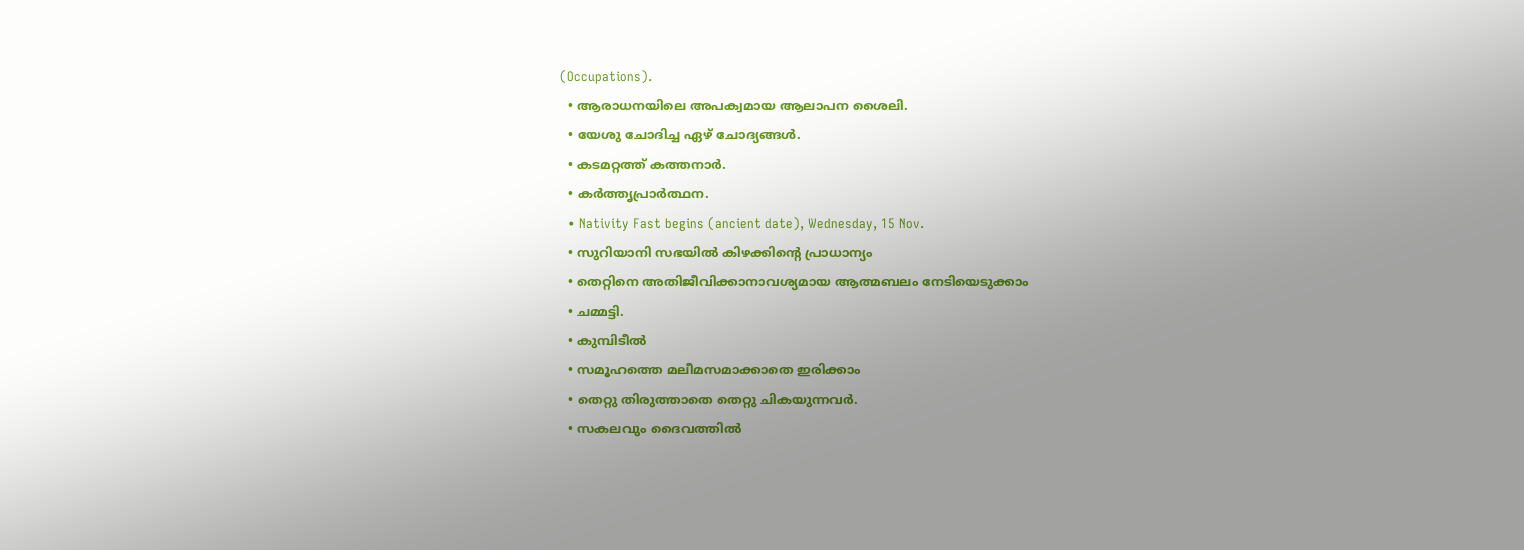(Occupations).
  • ആരാധനയിലെ അപക്വമായ ആലാപന ശൈലി.
  • യേശു ചോദിച്ച ഏഴ് ചോദ്യങ്ങൾ.
  • കടമറ്റത്ത് കത്തനാർ.
  • കർത്തൃപ്രാർത്ഥന.
  • Nativity Fast begins (ancient date), Wednesday, 15 Nov.
  • സുറിയാനി സഭയിൽ കിഴക്കിന്റെ പ്രാധാന്യം
  • തെറ്റിനെ അതിജീവിക്കാനാവശ്യമായ ആത്മബലം നേടിയെടുക്കാം
  • ചമ്മട്ടി.
  • കുമ്പിടീൽ
  • സമൂഹത്തെ മലീമസമാക്കാതെ ഇരിക്കാം
  • തെറ്റു തിരുത്താതെ തെറ്റു ചികയുന്നവര്‍.
  • സകലവും ദൈവത്തിൽ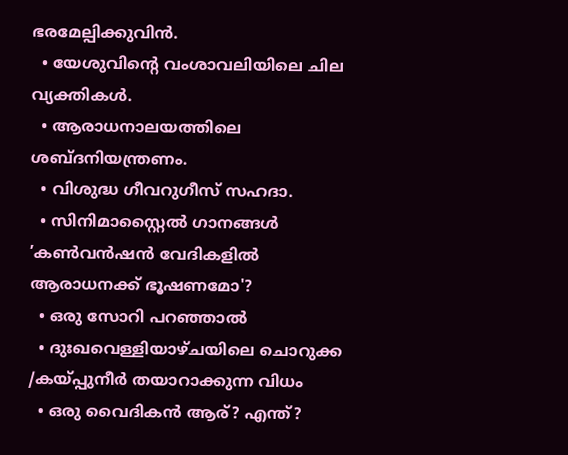ഭരമേല്പിക്കുവിൻ.
  • യേശുവിന്റെ വംശാവലിയിലെ ചില വ്യക്തികൾ.
  • ആരാധനാലയത്തിലെ ശബ്ദനിയന്ത്രണം.
  • വിശുദ്ധ ഗീവറുഗീസ് സഹദാ.
  • സിനിമാസ്റ്റൈൽ ഗാനങ്ങൾ ’കൺവൻഷൻ വേദികളിൽ ആരാധനക്ക്‌ ഭൂഷണമോ'?
  • ഒരു സോറി പറഞ്ഞാൽ
  • ദുഃഖവെള്ളിയാഴ്ചയിലെ ചൊറുക്ക /കയ്പ്പുനീർ തയാറാക്കുന്ന വിധം
  • ഒരു വൈദികന്‍ ആര്? എന്ത്?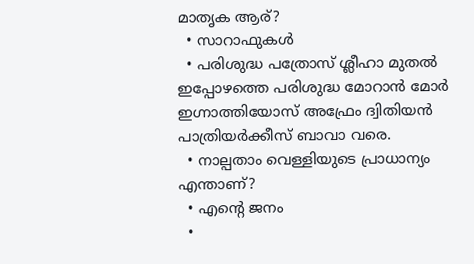മാതൃക ആര്?
  • സാറാഫുകൾ
  • പരിശുദ്ധ പത്രോസ്‌ ശ്ലീഹാ മുതൽ ഇപ്പോഴത്തെ പരിശുദ്ധ മോറാൻ മോർ ഇഗ്നാത്തിയോസ് അഫ്രേം ദ്വിതിയൻ പാത്രിയർക്കീസ് ബാവാ വരെ.
  • നാല്പതാം വെള്ളിയുടെ പ്രാധാന്യം എന്താണ്?
  • എന്റെ ജനം
  •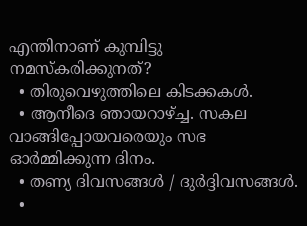എന്തിനാണ് കുമ്പിട്ടു നമസ്കരിക്കുനത്?
  • തിരുവെഴുത്തിലെ കിടക്കകള്‍.
  • ആനീദെ ഞായറാഴ്ച്ച. സകല വാങ്ങിപ്പോയവരെയും സഭ ഓർമ്മിക്കുന്ന ദിനം.
  • തണ്യ ദിവസങ്ങൾ / ദുർദ്ദിവസങ്ങൾ.
  •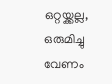ഒറ്റയ്ക്കല്ല, ഒരുമിച്ചു വേണം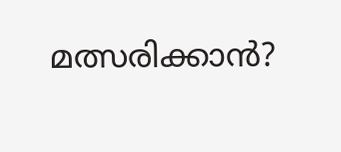മത്സരിക്കാൻ?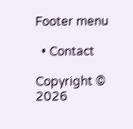Footer menu

  • Contact

Copyright © 2026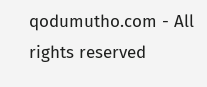qodumutho.com - All rights reserved